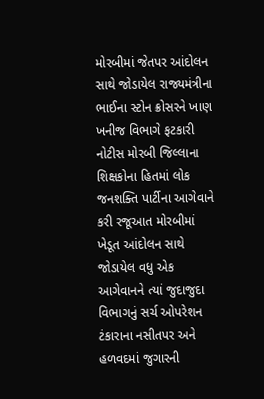મોરબીમાં જેતપર આંદોલન સાથે જોડાયેલ રાજ્યમંત્રીના ભાઈના સ્ટોન ક્રોસરને ખાણ ખનીજ વિભાગે ફટકારી નોટીસ મોરબી જિલ્લાના શિક્ષકોના હિતમાં લોક જનશક્તિ પાર્ટીના આગેવાને કરી રજૂઆત મોરબીમાં ખેડૂત આંદોલન સાથે જોડાયેલ વધુ એક આગેવાનને ત્યાં જુદાજુદા વિભાગનું સર્ચ ઓપરેશન ટંકારાના નસીતપર અને હળવદમાં જુગારની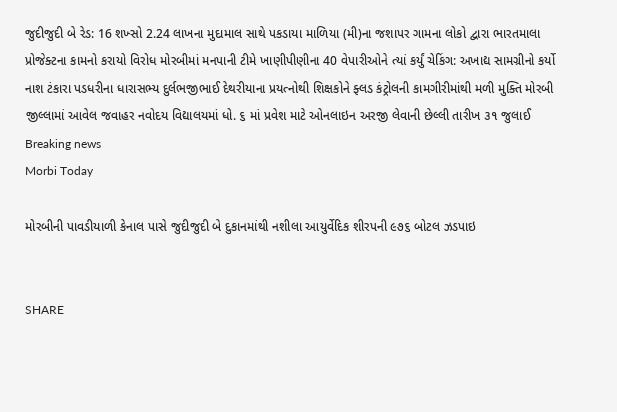જુદીજુદી બે રેડ: 16 શખ્સો 2.24 લાખના મુદામાલ સાથે પકડાયા માળિયા (મી)ના જશાપર ગામના લોકો દ્વારા ભારતમાલા પ્રોજેક્ટના કામનો કરાયો વિરોધ મોરબીમાં મનપાની ટીમે ખાણીપીણીના 40 વેપારીઓને ત્યાં કર્યું ચેકિંગ: અખાદ્ય સામગ્રીનો કર્યો નાશ ટંકારા પડધરીના ધારાસભ્ય દુર્લભજીભાઈ દેથરીયાના પ્રયત્નોથી શિક્ષકોને ફ્લડ કંટ્રોલની કામગીરીમાંથી મળી મુક્તિ મોરબી જીલ્લામાં આવેલ જવાહર નવોદય વિદ્યાલયમાં ધો. ૬ માં પ્રવેશ માટે ઓનલાઇન અરજી લેવાની છેલ્લી તારીખ ૩૧ જુલાઈ
Breaking news
Morbi Today

મોરબીની પાવડીયાળી કેનાલ પાસે જુદીજુદી બે દુકાનમાંથી નશીલા આયુર્વેદિક શીરપની ૯૭૬ બોટલ ઝડપાઇ


SHARE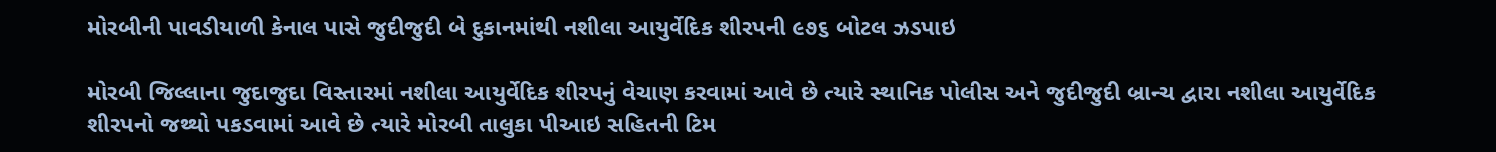મોરબીની પાવડીયાળી કેનાલ પાસે જુદીજુદી બે દુકાનમાંથી નશીલા આયુર્વેદિક શીરપની ૯૭૬ બોટલ ઝડપાઇ

મોરબી જિલ્લાના જુદાજુદા વિસ્તારમાં નશીલા આયુર્વેદિક શીરપનું વેચાણ કરવામાં આવે છે ત્યારે સ્થાનિક પોલીસ અને જુદીજુદી બ્રાન્ચ દ્વારા નશીલા આયુર્વેદિક શીરપનો જથ્થો પકડવામાં આવે છે ત્યારે મોરબી તાલુકા પીઆઇ સહિતની ટિમ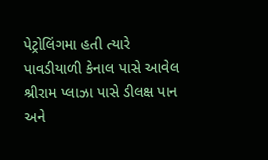પેટ્રોલિંગમા હતી ત્યારે પાવડીયાળી કેનાલ પાસે આવેલ શ્રીરામ પ્લાઝા પાસે ડીલક્ષ પાન અને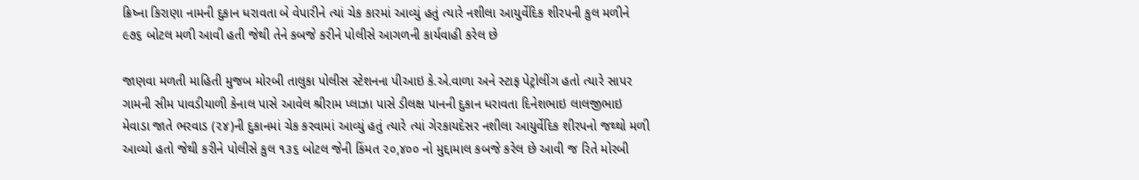ક્રિષ્ના કિરાણા નામની દુકાન ધરાવતા બે વેપારીને ત્યાં ચેક કારમાં આવ્યું હતું ત્યારે નશીલા આયુર્વેદિક શીરપની કુલ મળીને ૯૭૬ બોટલ મળી આવી હતી જેથી તેને કબજે કરીને પોલીસે આગળની કાર્યવાહી કરેલ છે

જાણવા મળતી માહિતી મુજબ મોરબી તાલુકા પોલીસ સ્ટેશનના પીઆઇ કે.એ.વાળા અને સ્ટાફ પેટ્રોલીંગ હતો ત્યારે સાપર ગામની સીમ પાવડીયાળી કેનાલ પાસે આવેલ શ્રીરામ પ્લાઝા પાસે ડીલક્ષ પાનની દુકાન ધરાવતા દિનેશભાઇ લાલજીભાઇ મેવાડા જાતે ભરવાડ (૨૪)ની દુકાનમાં ચેક કરવામાં આવ્યું હતું ત્યારે ત્યાં ગેરકાયદેસર નશીલા આયુર્વેદિક શીરપનો જથ્થો મળી આવ્યો હતો જેથી કરીને પોલીસે કુલ ૧૩૬ બોટલ જેની કિંમત ૨૦,૪૦૦ નો મુદ્દામાલ કબજે કરેલ છે આવી જ રિતે મોરબી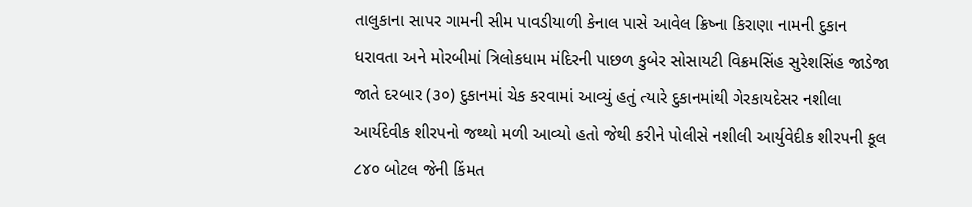તાલુકાના સાપર ગામની સીમ પાવડીયાળી કેનાલ પાસે આવેલ ક્રિષ્ના કિરાણા નામની દુકાન ધરાવતા અને મોરબીમાં ત્રિલોકધામ મંદિરની પાછળ કુબેર સોસાયટી વિક્રમસિંહ સુરેશસિંહ જાડેજા જાતે દરબાર (૩૦) દુકાનમાં ચેક કરવામાં આવ્યું હતું ત્યારે દુકાનમાંથી ગેરકાયદેસર નશીલા આર્યદેવીક શીરપનો જથ્થો મળી આવ્યો હતો જેથી કરીને પોલીસે નશીલી આર્યુવેદીક શીરપની કૂલ ૮૪૦ બોટલ જેની કિંમત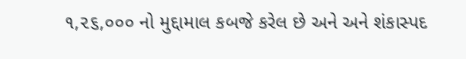૧,૨૬,૦૦૦ નો મુદ્દામાલ કબજે કરેલ છે અને અને શંકાસ્પદ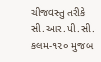ચીજવસ્તુ તરીકે સી.આર.પી.સી. કલમ-૧૨૦ મુજબ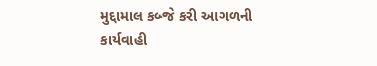મુદ્દામાલ કબ્જે કરી આગળની કાર્યવાહી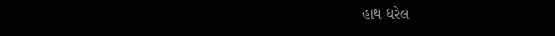હાથ ધરેલ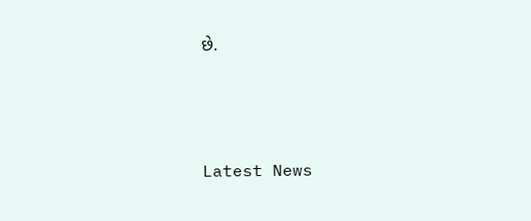છે.






Latest News